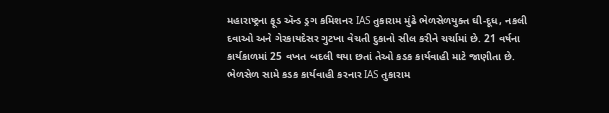મહારાષ્ટ્રના ફૂડ ઍન્ડ ડ્રગ કમિશનર IAS તુકારામ મુંઢે ભેળસેળયુક્ત ઘી-દૂધ, નકલી દવાઓ અને ગેરકાયદેસર ગુટખા વેચતી દુકાનો સીલ કરીને ચર્ચામાં છે. 21 વર્ષના કાર્યકાળમાં 25 વખત બદલી થયા છતાં તેઓ કડક કાર્યવાહી માટે જાણીતા છે.
ભેળસેળ સામે કડક કાર્યવાહી કરનાર IAS તુકારામ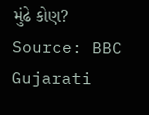મુંઢે કોણ?
Source: BBC Gujarati